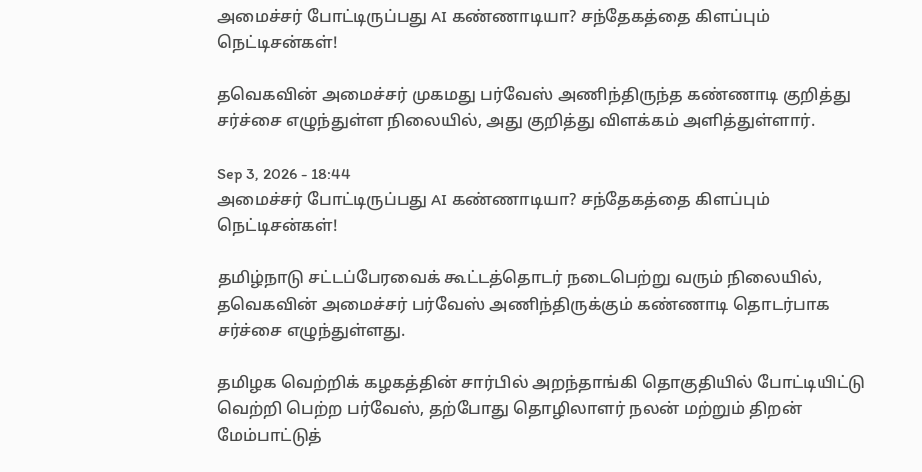அமைச்சர் போட்டிருப்பது AI கண்ணாடியா? சந்தேகத்தை கிளப்பும் நெட்டிசன்கள்!

தவெகவின் அமைச்சர் முகமது பர்வேஸ் அணிந்திருந்த கண்ணாடி குறித்து சர்ச்சை எழுந்துள்ள நிலையில், அது குறித்து விளக்கம் அளித்துள்ளார்.

Sep 3, 2026 - 18:44
அமைச்சர் போட்டிருப்பது AI கண்ணாடியா? சந்தேகத்தை கிளப்பும் நெட்டிசன்கள்!

தமிழ்நாடு சட்டப்பேரவைக் கூட்டத்தொடர் நடைபெற்று வரும் நிலையில், தவெகவின் அமைச்சர் பர்வேஸ் அணிந்திருக்கும் கண்ணாடி தொடர்பாக சர்ச்சை எழுந்துள்ளது.

தமிழக வெற்றிக் கழகத்தின் சார்பில் அறந்தாங்கி தொகுதியில் போட்டியிட்டு வெற்றி பெற்ற பர்வேஸ், தற்போது தொழிலாளர் நலன் மற்றும் திறன் மேம்பாட்டுத்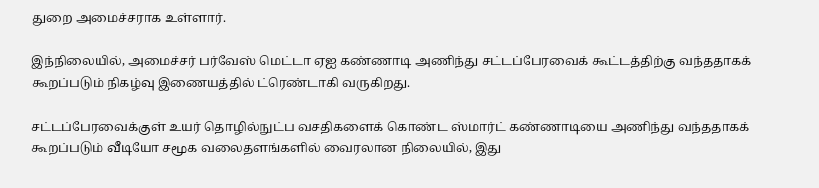துறை அமைச்சராக உள்ளார்.

இந்நிலையில், அமைச்சர் பர்வேஸ் மெட்டா ஏஐ கண்ணாடி அணிந்து சட்டப்பேரவைக் கூட்டத்திற்கு வந்ததாகக் கூறப்படும் நிகழ்வு இணையத்தில் ட்ரெண்டாகி வருகிறது.

சட்டப்பேரவைக்குள் உயர் தொழில்நுட்ப வசதிகளைக் கொண்ட ஸ்மார்ட் கண்ணாடியை அணிந்து வந்ததாகக் கூறப்படும் வீடியோ சமூக வலைதளங்களில் வைரலான நிலையில், இது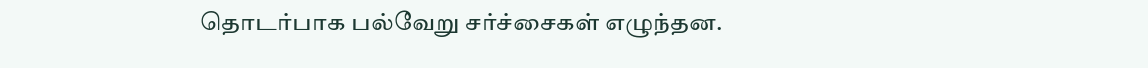தொடர்பாக பல்வேறு சர்ச்சைகள் எழுந்தன.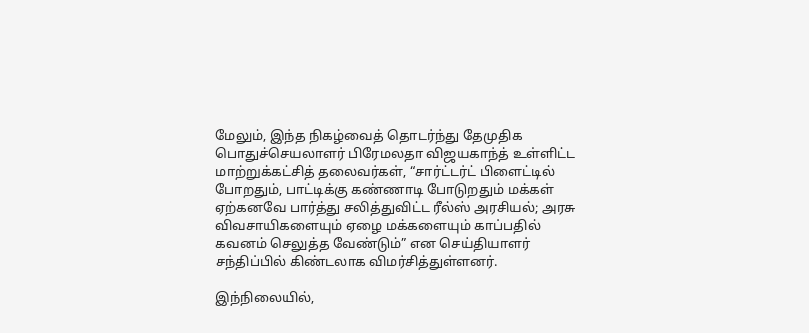மேலும், இந்த நிகழ்வைத் தொடர்ந்து தேமுதிக பொதுச்செயலாளர் பிரேமலதா விஜயகாந்த் உள்ளிட்ட மாற்றுக்கட்சித் தலைவர்கள், “சார்ட்டர்ட் பிளைட்டில் போறதும், பாட்டிக்கு கண்ணாடி போடுறதும் மக்கள் ஏற்கனவே பார்த்து சலித்துவிட்ட ரீல்ஸ் அரசியல்; அரசு விவசாயிகளையும் ஏழை மக்களையும் காப்பதில் கவனம் செலுத்த வேண்டும்” என செய்தியாளர் சந்திப்பில் கிண்டலாக விமர்சித்துள்ளனர்.

இந்நிலையில்,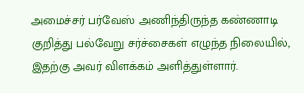அமைச்சர் பர்வேஸ் அணிந்திருந்த கண்ணாடி குறித்து பல்வேறு சர்ச்சைகள் எழுந்த நிலையில், இதற்கு அவர் விளக்கம் அளித்துள்ளார்.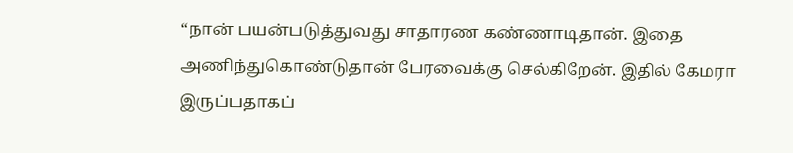“நான் பயன்படுத்துவது சாதாரண கண்ணாடிதான். இதை அணிந்துகொண்டுதான் பேரவைக்கு செல்கிறேன். இதில் கேமரா இருப்பதாகப்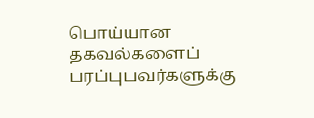பொய்யான தகவல்களைப் பரப்புபவர்களுக்கு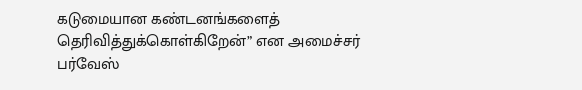கடுமையான கண்டனங்களைத் தெரிவித்துக்கொள்கிறேன்” என அமைச்சர் பர்வேஸ்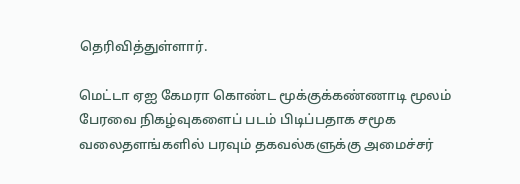தெரிவித்துள்ளார்.

மெட்டா ஏஐ கேமரா கொண்ட மூக்குக்கண்ணாடி மூலம் பேரவை நிகழ்வுகளைப் படம் பிடிப்பதாக சமூக வலைதளங்களில் பரவும் தகவல்களுக்கு அமைச்சர்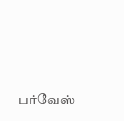பர்வேஸ்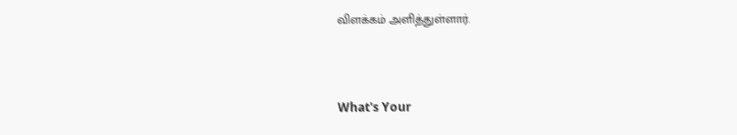விளக்கம் அளித்துள்ளார்.



What's Your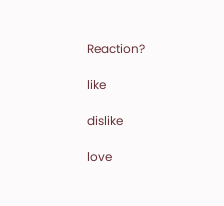Reaction?

like

dislike

love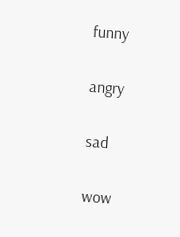funny

angry

sad

wow